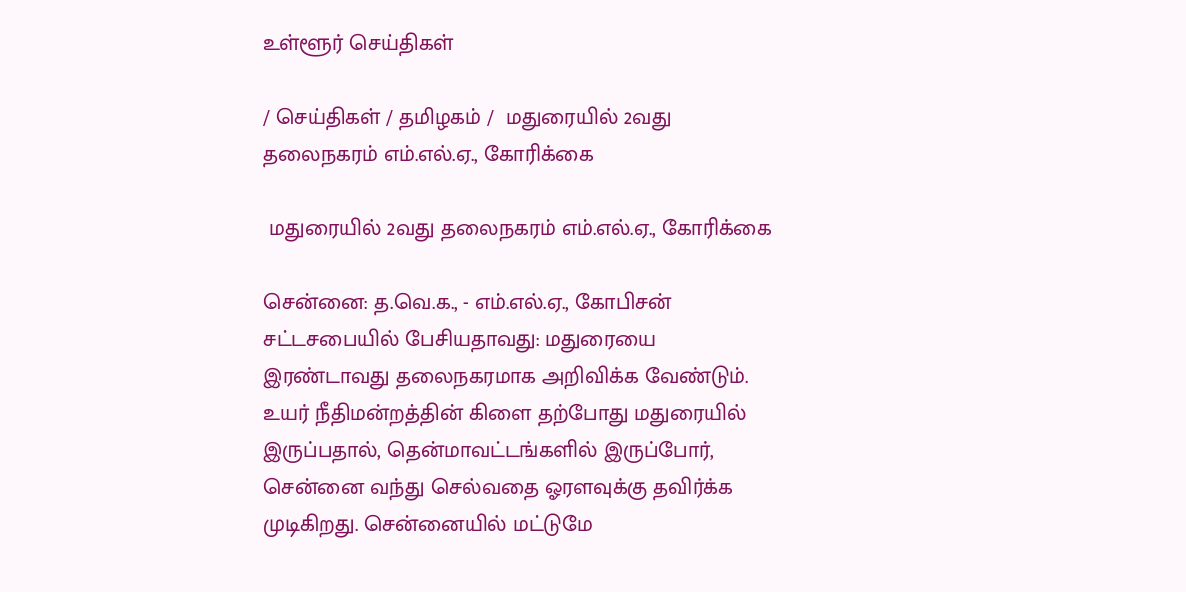உள்ளூர் செய்திகள்

/ செய்திகள் / தமிழகம் /  மதுரையில் 2வது தலைநகரம் எம்.எல்.ஏ., கோரிக்கை

 மதுரையில் 2வது தலைநகரம் எம்.எல்.ஏ., கோரிக்கை

சென்னை: த.வெ.க., - எம்.எல்.ஏ., கோபிசன் சட்டசபையில் பேசியதாவது: மதுரையை இரண்டாவது தலைநகரமாக அறிவிக்க வேண்டும். உயர் நீதிமன்றத்தின் கிளை தற்போது மதுரையில் இருப்பதால், தென்மாவட்டங்களில் இருப்போர், சென்னை வந்து செல்வதை ஓரளவுக்கு தவிர்க்க முடிகிறது. சென்னையில் மட்டுமே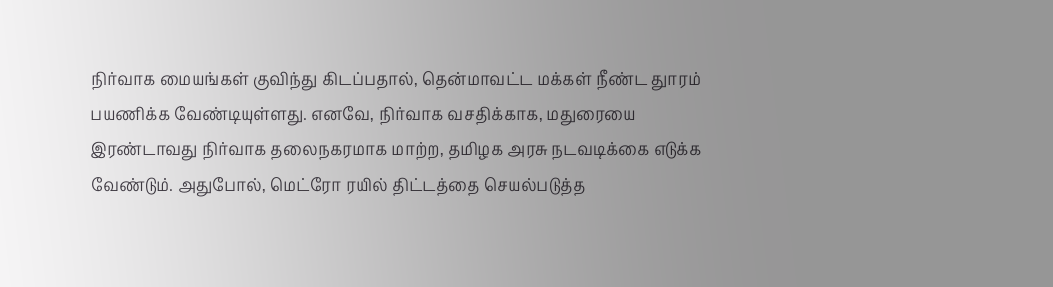நிர்வாக மையங்கள் குவிந்து கிடப்பதால், தென்மாவட்ட மக்கள் நீண்ட துாரம் பயணிக்க வேண்டியுள்ளது. எனவே, நிர்வாக வசதிக்காக, மதுரையை இரண்டாவது நிர்வாக தலைநகரமாக மாற்ற, தமிழக அரசு நடவடிக்கை எடுக்க வேண்டும். அதுபோல், மெட்ரோ ரயில் திட்டத்தை செயல்படுத்த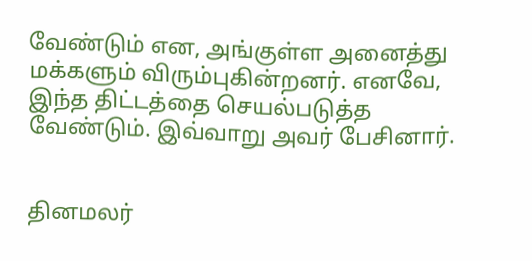வேண்டும் என, அங்குள்ள அனைத்து மக்களும் விரும்புகின்றனர். எனவே, இந்த திட்டத்தை செயல்படுத்த வேண்டும். இவ்வாறு அவர் பேசினார்.


தினமலர்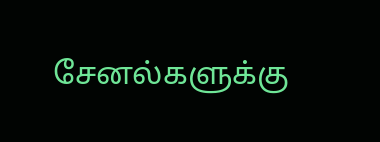சேனல்களுக்கு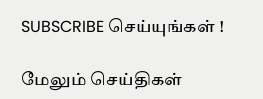SUBSCRIBE செய்யுங்கள் !

மேலும் செய்திகள்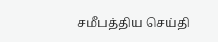சமீபத்திய செய்தி